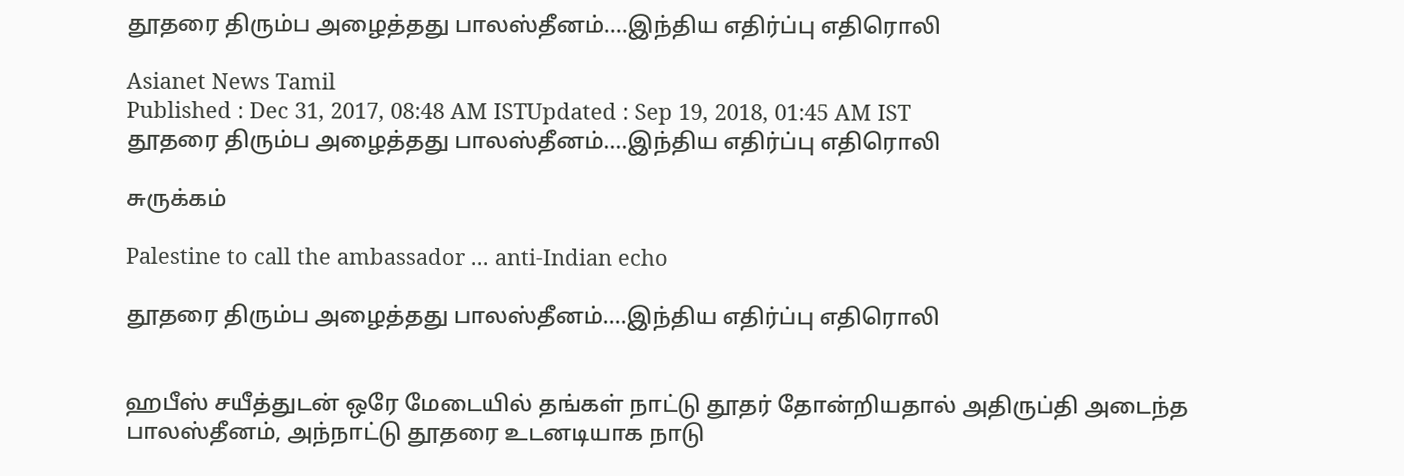தூதரை திரும்ப அழைத்தது பாலஸ்தீனம்....இந்திய எதிர்ப்பு எதிரொலி

Asianet News Tamil
Published : Dec 31, 2017, 08:48 AM ISTUpdated : Sep 19, 2018, 01:45 AM IST
தூதரை திரும்ப அழைத்தது பாலஸ்தீனம்....இந்திய எதிர்ப்பு எதிரொலி

சுருக்கம்

Palestine to call the ambassador ... anti-Indian echo

தூதரை திரும்ப அழைத்தது பாலஸ்தீனம்....இந்திய எதிர்ப்பு எதிரொலி


ஹபீஸ் சயீத்துடன் ஒரே மேடையில் தங்கள் நாட்டு தூதர் தோன்றியதால் அதிருப்தி அடைந்த பாலஸ்தீனம், அந்நாட்டு தூதரை உடனடியாக நாடு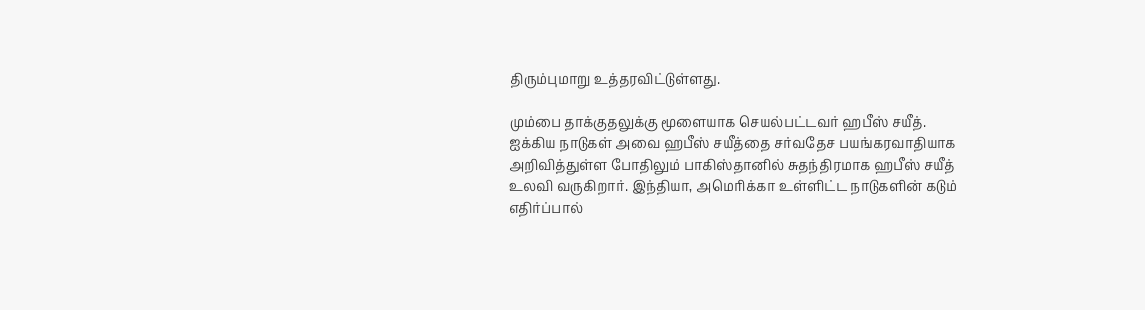திரும்புமாறு உத்தரவிட்டுள்ளது.

மும்பை தாக்குதலுக்கு மூளையாக செயல்பட்டவர் ஹபீஸ் சயீத். ஐக்கிய நாடுகள் அவை ஹபீஸ் சயீத்தை சர்வதேச பயங்கரவாதியாக அறிவித்துள்ள போதிலும் பாகிஸ்தானில் சுதந்திரமாக ஹபீஸ் சயீத் உலவி வருகிறார். இந்தியா, அமெரிக்கா உள்ளிட்ட நாடுகளின் கடும் எதிர்ப்பால்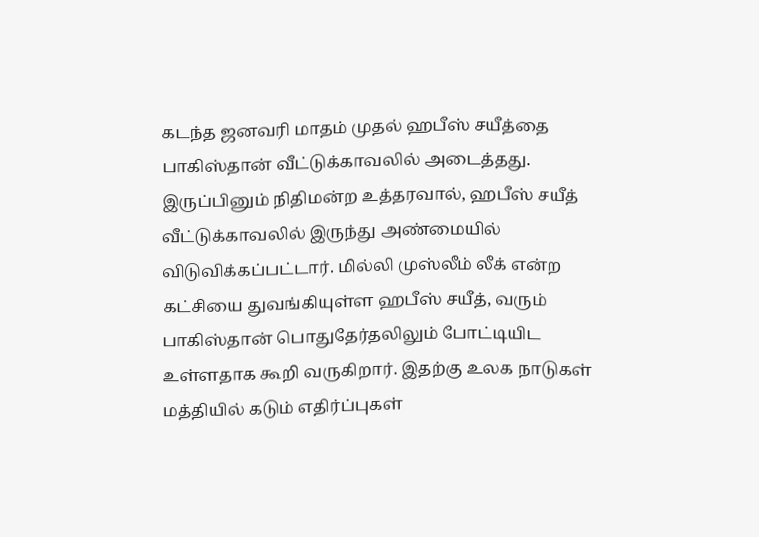கடந்த ஜனவரி மாதம் முதல் ஹபீஸ் சயீத்தை பாகிஸ்தான் வீட்டுக்காவலில் அடைத்தது. இருப்பினும் நிதிமன்ற உத்தரவால், ஹபீஸ் சயீத் வீட்டுக்காவலில் இருந்து அண்மையில் விடுவிக்கப்பட்டார். மில்லி முஸ்லீம் லீக் என்ற கட்சியை துவங்கியுள்ள ஹபீஸ் சயீத், வரும் பாகிஸ்தான் பொதுதேர்தலிலும் போட்டியிட உள்ளதாக கூறி வருகிறார். இதற்கு உலக நாடுகள் மத்தியில் கடும் எதிர்ப்புகள்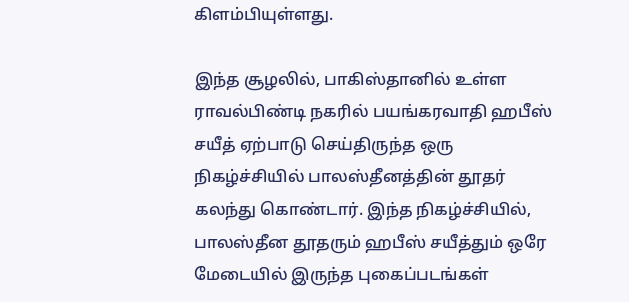கிளம்பியுள்ளது.

இந்த சூழலில், பாகிஸ்தானில் உள்ள ராவல்பிண்டி நகரில் பயங்கரவாதி ஹபீஸ் சயீத் ஏற்பாடு செய்திருந்த ஒரு நிகழ்ச்சியில் பாலஸ்தீனத்தின் தூதர் கலந்து கொண்டார். இந்த நிகழ்ச்சியில், பாலஸ்தீன தூதரும் ஹபீஸ் சயீத்தும் ஒரே மேடையில் இருந்த புகைப்படங்கள்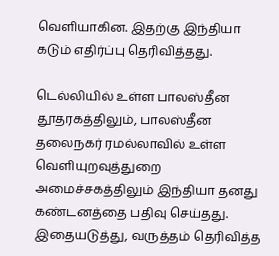வெளியாகின. இதற்கு இந்தியா கடும் எதிர்ப்பு தெரிவித்தது.

டெல்லியில் உள்ள பாலஸ்தீன தூதரகத்திலும், பாலஸ்தீன தலைநகர் ரமல்லாவில் உள்ள வெளியுறவுத்துறை அமைச்சகத்திலும் இந்தியா தனது கண்டனத்தை பதிவு செய்தது. இதையடுத்து, வருத்தம் தெரிவித்த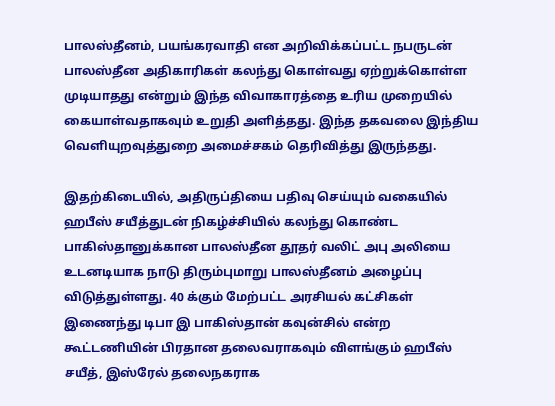பாலஸ்தீனம், பயங்கரவாதி என அறிவிக்கப்பட்ட நபருடன் பாலஸ்தீன அதிகாரிகள் கலந்து கொள்வது ஏற்றுக்கொள்ள முடியாதது என்றும் இந்த விவாகாரத்தை உரிய முறையில் கையாள்வதாகவும் உறுதி அளித்தது. இந்த தகவலை இந்திய வெளியுறவுத்துறை அமைச்சகம் தெரிவித்து இருந்தது.

இதற்கிடையில், அதிருப்தியை பதிவு செய்யும் வகையில் ஹபீஸ் சயீத்துடன் நிகழ்ச்சியில் கலந்து கொண்ட பாகிஸ்தானுக்கான பாலஸ்தீன தூதர் வலிட் அபு அலியை உடனடியாக நாடு திரும்புமாறு பாலஸ்தீனம் அழைப்பு விடுத்துள்ளது. 40 க்கும் மேற்பட்ட அரசியல் கட்சிகள் இணைந்து டிபா இ பாகிஸ்தான் கவுன்சில் என்ற கூட்டணியின் பிரதான தலைவராகவும் விளங்கும் ஹபீஸ் சயீத், இஸ்ரேல் தலைநகராக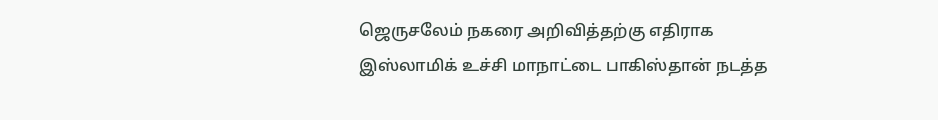ஜெருசலேம் நகரை அறிவித்தற்கு எதிராக இஸ்லாமிக் உச்சி மாநாட்டை பாகிஸ்தான் நடத்த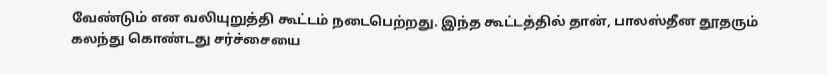வேண்டும் என வலியுறுத்தி கூட்டம் நடைபெற்றது. இந்த கூட்டத்தில் தான், பாலஸ்தீன தூதரும் கலந்து கொண்டது சர்ச்சையை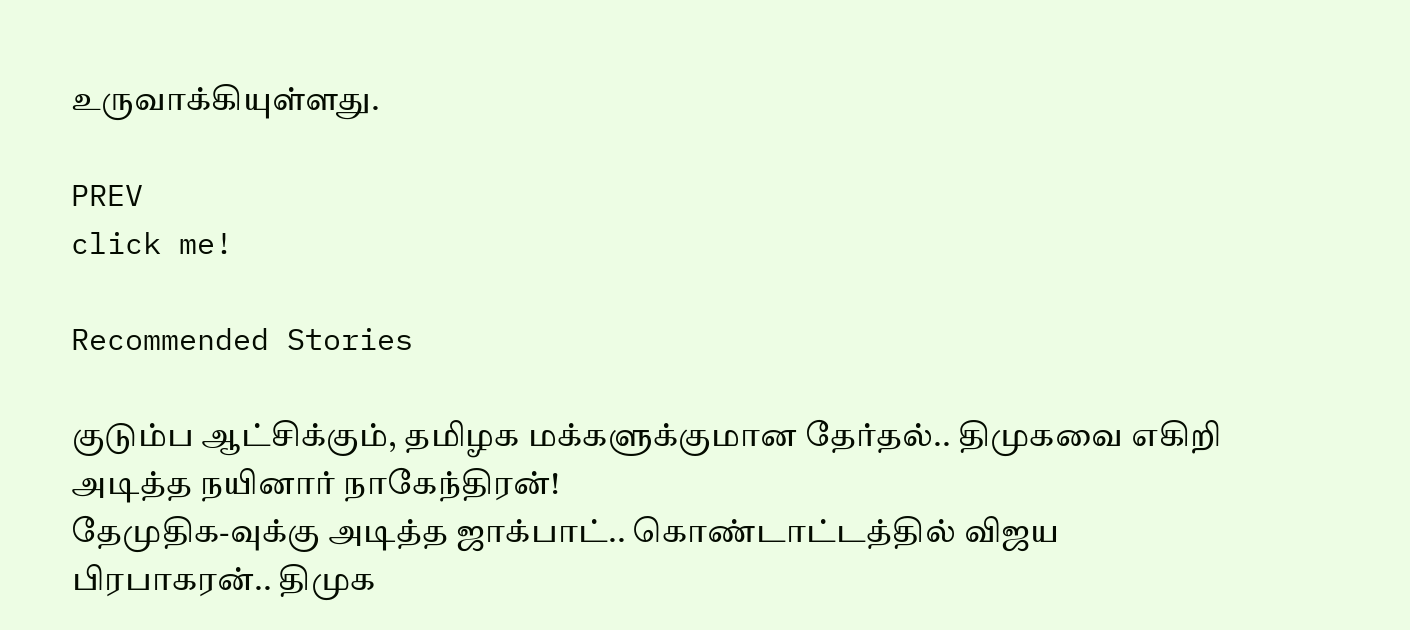உருவாக்கியுள்ளது.

PREV
click me!

Recommended Stories

குடும்ப ஆட்சிக்கும், தமிழக மக்களுக்குமான தேர்தல்.. திமுகவை எகிறி அடித்த நயினார் நாகேந்திரன்!
தேமுதிக-வுக்கு அடித்த ஜாக்பாட்.. கொண்டாட்டத்தில் விஜய பிரபாகரன்.. திமுக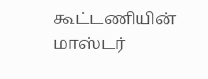கூட்டணியின் மாஸ்டர்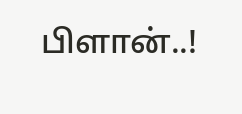பிளான்..!